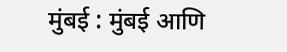मुंबई : मुंबई आणि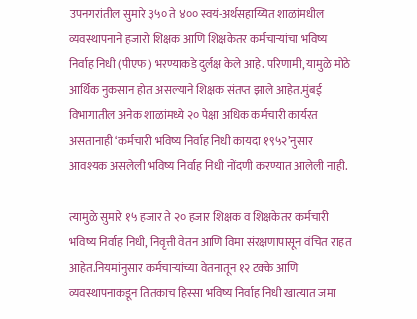उपनगरांतील सुमारे ३५० ते ४०० स्वयं-अर्थसहाय्यित शाळांमधील व्यवस्थापनाने हजारो शिक्षक आणि शिक्षकेतर कर्मचाऱ्यांचा भविष्य निर्वाह निधी (पीएफ) भरण्याकडे दुर्लक्ष केले आहे. परिणामी, यामुळे मोठे आर्थिक नुकसान होत असल्याने शिक्षक संतप्त झाले आहेत.मुंबई विभागातील अनेक शाळांमध्ये २० पेक्षा अधिक कर्मचारी कार्यरत असतानाही ‘कर्मचारी भविष्य निर्वाह निधी कायदा १९५२’नुसार आवश्यक असलेली भविष्य निर्वाह निधी नोंदणी करण्यात आलेली नाही.

त्यामुळे सुमारे १५ हजार ते २० हजार शिक्षक व शिक्षकेतर कर्मचारी भविष्य निर्वाह निधी, निवृत्ती वेतन आणि विमा संरक्षणापासून वंचित राहत आहेत.नियमांनुसार कर्मचाऱ्यांच्या वेतनातून १२ टक्के आणि व्यवस्थापनाकडून तितकाच हिस्सा भविष्य निर्वाह निधी खात्यात जमा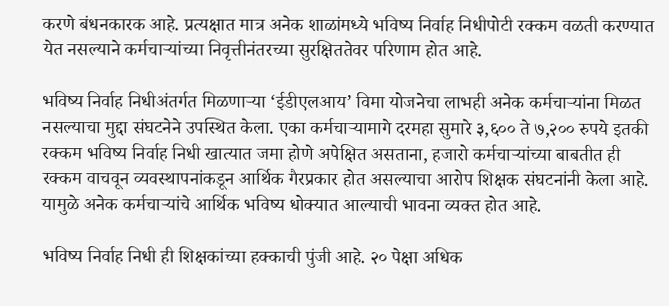करणे बंधनकारक आहे. प्रत्यक्षात मात्र अनेक शाळांमध्ये भविष्य निर्वाह निधीपोटी रक्कम वळती करण्यात येत नसल्याने कर्मचाऱ्यांच्या निवृत्तीनंतरच्या सुरक्षिततेवर परिणाम होत आहे.

भविष्य निर्वाह निधीअंतर्गत मिळणाऱ्या ‘ईडीएलआय’ विमा योजनेचा लाभही अनेक कर्मचाऱ्यांना मिळत नसल्याचा मुद्दा संघटनेने उपस्थित केला. एका कर्मचाऱ्यामागे दरमहा सुमारे ३,६०० ते ७,२०० रुपये इतकी रक्कम भविष्य निर्वाह निधी खात्यात जमा होणे अपेक्षित असताना, हजारो कर्मचाऱ्यांच्या बाबतीत ही रक्कम वाचवून व्यवस्थापनांकडून आर्थिक गैरप्रकार होत असल्याचा आरोप शिक्षक संघटनांनी केला आहे. यामुळे अनेक कर्मचाऱ्यांचे आर्थिक भविष्य धोक्यात आल्याची भावना व्यक्त होत आहे.

भविष्य निर्वाह निधी ही शिक्षकांच्या हक्काची पुंजी आहे. २० पेक्षा अधिक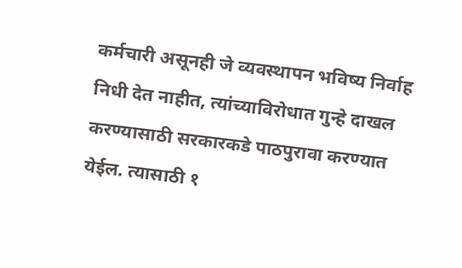कर्मचारी असूनही जे व्यवस्थापन भविष्य निर्वाह निधी देत नाहीत, त्यांच्याविरोधात गुन्हे दाखल करण्यासाठी सरकारकडे पाठपुरावा करण्यात येईल. त्यासाठी १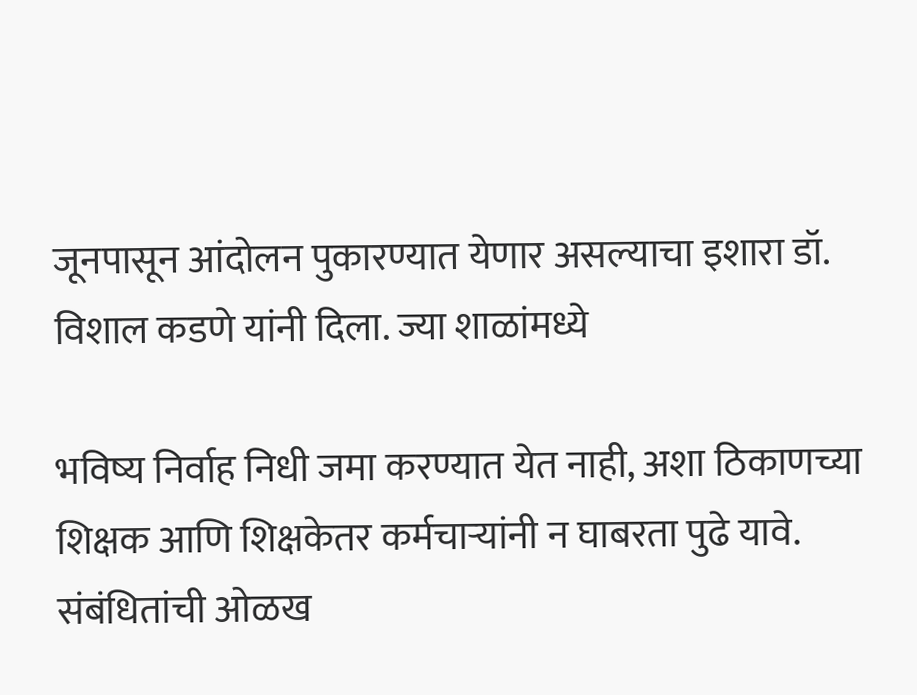जूनपासून आंदोलन पुकारण्यात येणार असल्याचा इशारा डॉ. विशाल कडणे यांनी दिला. ज्या शाळांमध्ये

भविष्य निर्वाह निधी जमा करण्यात येत नाही, अशा ठिकाणच्या शिक्षक आणि शिक्षकेतर कर्मचाऱ्यांनी न घाबरता पुढे यावे. संबंधितांची ओळख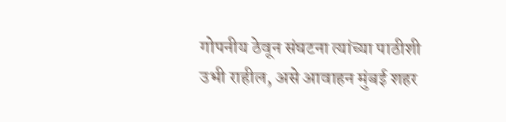गोपनीय ठेवून संघटना त्यांच्या पाठीशी उभी राहील, असे आवाहन मुंबई शहर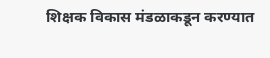शिक्षक विकास मंडळाकडून करण्यात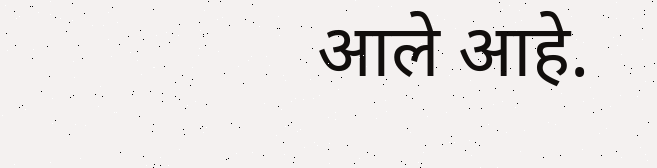आले आहे.